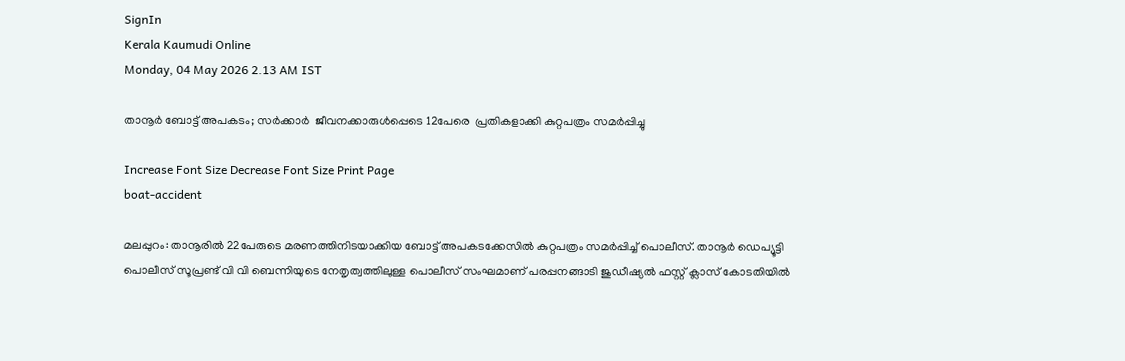SignIn
Kerala Kaumudi Online
Monday, 04 May 2026 2.13 AM IST

താനൂർ ബോട്ട് അപകടം; സർക്കാർ  ജീവനക്കാരുൾപ്പെടെ 12പേരെ  പ്രതികളാക്കി കുറ്റപത്രം സമർപ്പിച്ചു

Increase Font Size Decrease Font Size Print Page
boat-accident

മലപ്പുറം: താനൂരിൽ 22പേരുടെ മരണത്തിനിടയാക്കിയ ബോട്ട് അപകടക്കേസിൽ കുറ്റപത്രം സമർപ്പിച്ച് പൊലീസ്. താനൂർ ഡെപ്യൂട്ടി പൊലീസ് സൂപ്രണ്ട് വി വി ബെന്നിയുടെ നേതൃത്വത്തിലുള്ള പൊലീസ് സംഘമാണ് പരപ്പനങ്ങാടി ജുഡീഷ്യൽ ഫസ്റ്റ് ക്ലാസ് കോടതിയിൽ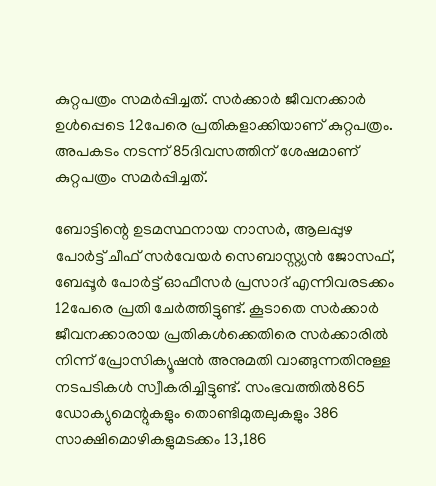കുറ്റപത്രം സമർപ്പിച്ചത്. സർക്കാർ ജീവനക്കാർ ഉൾപ്പെടെ 12പേരെ പ്രതികളാക്കിയാണ് കുറ്റപത്രം. അപകടം നടന്ന് 85ദിവസത്തിന് ശേഷമാണ് കുറ്റപത്രം സമർപ്പിച്ചത്.

ബോട്ടിന്റെ ഉടമസ്ഥനായ നാസർ, ആലപ്പുഴ പോർട്ട് ചീഫ് സർവേയർ സെബാസ്റ്റ്യൻ ജോസഫ്, ബേപ്പൂർ പോർട്ട് ഓഫീസർ പ്രസാദ് എന്നിവരടക്കം 12പേരെ പ്രതി ചേർത്തിട്ടുണ്ട്. കൂടാതെ സർക്കാർ ജീവനക്കാരായ പ്രതികൾക്കെതിരെ സർക്കാരിൽ നിന്ന് പ്രോസിക്യൂഷൻ അനുമതി വാങ്ങുന്നതിനുള്ള നടപടികൾ സ്വീകരിച്ചിട്ടുണ്ട്. സംഭവത്തിൽ865 ഡോക്യുമെന്റുകളും തൊണ്ടിമുതലുകളും 386 സാക്ഷിമൊഴികളുമടക്കം 13,186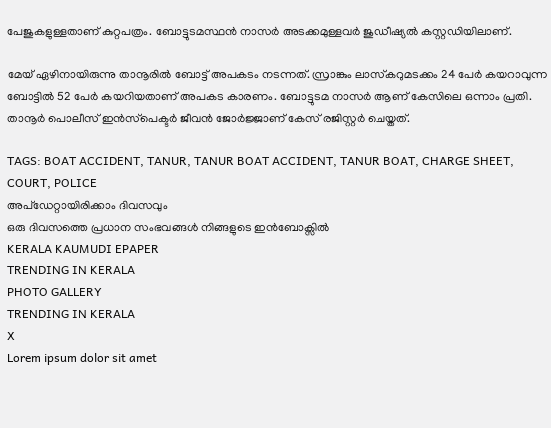പേജുകളുള്ളതാണ് കുറ്റപത്രം. ബോട്ടുടമസ്ഥൻ നാസർ അടക്കമുള്ളവർ ജുഡീഷ്യൽ കസ്റ്റഡിയിലാണ്.

മേയ് ഏഴിനായിരുന്നു താനൂരിൽ ബോട്ട് അപകടം നടന്നത്. സ്രാങ്കും ലാസ്‌കറുമടക്കം 24 പേർ കയറാവുന്ന ബോട്ടിൽ 52 പേർ കയറിയതാണ് അപകട കാരണം. ബോട്ടുടമ നാസർ ആണ് കേസിലെ ഒന്നാം പ്രതി. താനൂർ പൊലീസ് ഇൻസ്‌പെക്ടർ ജീവൻ ജോർജ്ജാണ് കേസ് രജിസ്റ്റർ ചെയ്തത്.

TAGS: BOAT ACCIDENT, TANUR, TANUR BOAT ACCIDENT, TANUR BOAT, CHARGE SHEET, COURT, POLICE
അപ്ഡേറ്റായിരിക്കാം ദിവസവും
ഒരു ദിവസത്തെ പ്രധാന സംഭവങ്ങൾ നിങ്ങളുടെ ഇൻബോക്സിൽ
KERALA KAUMUDI EPAPER
TRENDING IN KERALA
PHOTO GALLERY
TRENDING IN KERALA
X
Lorem ipsum dolor sit amet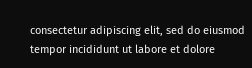consectetur adipiscing elit, sed do eiusmod tempor incididunt ut labore et dolore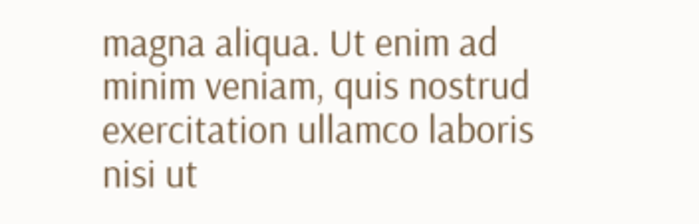magna aliqua. Ut enim ad minim veniam, quis nostrud exercitation ullamco laboris nisi ut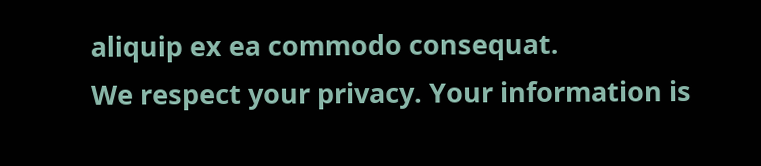aliquip ex ea commodo consequat.
We respect your privacy. Your information is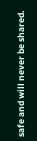safe and will never be shared.